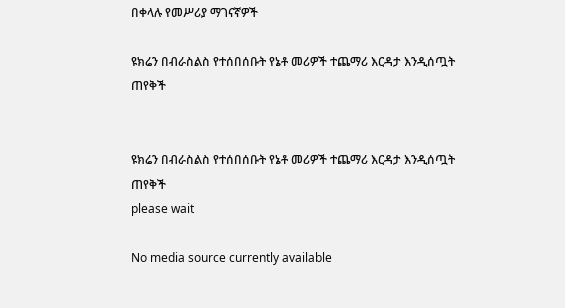በቀላሉ የመሥሪያ ማገናኛዎች

ዩክሬን በብራስልስ የተሰበሰቡት የኔቶ መሪዎች ተጨማሪ እርዳታ እንዲሰጧት ጠየቅች


ዩክሬን በብራስልስ የተሰበሰቡት የኔቶ መሪዎች ተጨማሪ እርዳታ እንዲሰጧት ጠየቅች
please wait

No media source currently available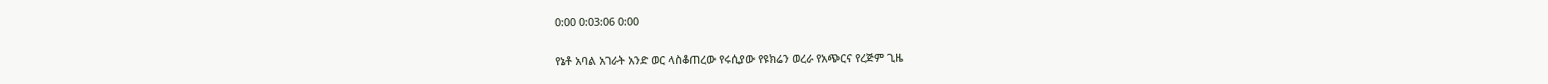0:00 0:03:06 0:00

የኔቶ አባል አገራት አንድ ወር ላስቆጠረው የሩሲያው የዩክሬን ወረራ የአጭርና የረጅም ጊዜ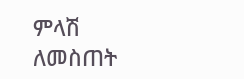ምላሽ ለመስጠት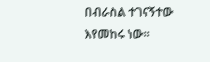በብራስል ተገናኝተው እየመከሩ ነው፡፡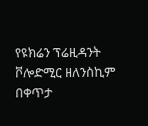የዩክሬን ፕሬዚዳንት ቮሎድሚር ዘለንስኪም በቀጥታ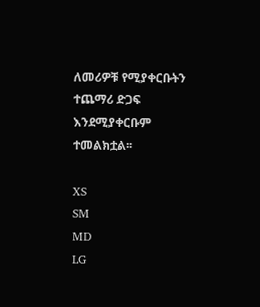ለመሪዎቹ የሚያቀርቡትን ተጨማሪ ድጋፍ እንደሚያቀርቡም ተመልክቷል፡፡

XS
SM
MD
LG